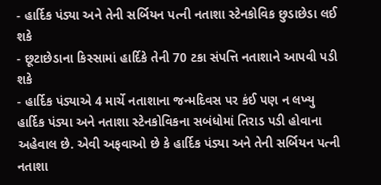- હાર્દિક પંડ્યા અને તેની સર્બિયન પત્ની નતાશા સ્ટેનકોવિક છુડાછેડા લઈ શકે
- છૂટાછેડાના કિસ્સામાં હાર્દિકે તેની 70 ટકા સંપત્તિ નતાશાને આપવી પડી શકે
- હાર્દિક પંડ્યાએ 4 માર્ચે નતાશાના જન્મદિવસ પર કંઈ પણ ન લખ્યુ
હાર્દિક પંડ્યા અને નતાશા સ્ટેનકોવિકના સબંધોમાં તિરાડ પડી હોવાના અહેવાલ છે. એવી અફવાઓ છે કે હાર્દિક પંડ્યા અને તેની સર્બિયન પત્ની નતાશા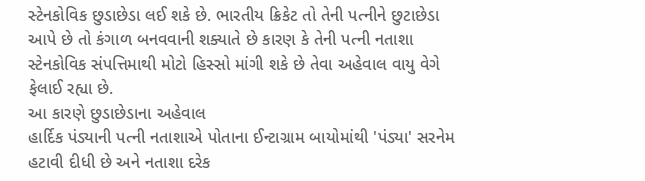સ્ટેનકોવિક છુડાછેડા લઈ શકે છે. ભારતીય ક્રિકેટ તો તેની પત્નીને છુટાછેડા આપે છે તો કંગાળ બનવવાની શક્યાતે છે કારણ કે તેની પત્ની નતાશા સ્ટેનકોવિક સંપત્તિમાથી મોટો હિસ્સો માંગી શકે છે તેવા અહેવાલ વાયુ વેગે ફેલાઈ રહ્યા છે.
આ કારણે છુડાછેડાના અહેવાલ
હાર્દિક પંડ્યાની પત્ની નતાશાએ પોતાના ઈન્ટાગ્રામ બાયોમાંથી 'પંડ્યા' સરનેમ હટાવી દીધી છે અને નતાશા દરેક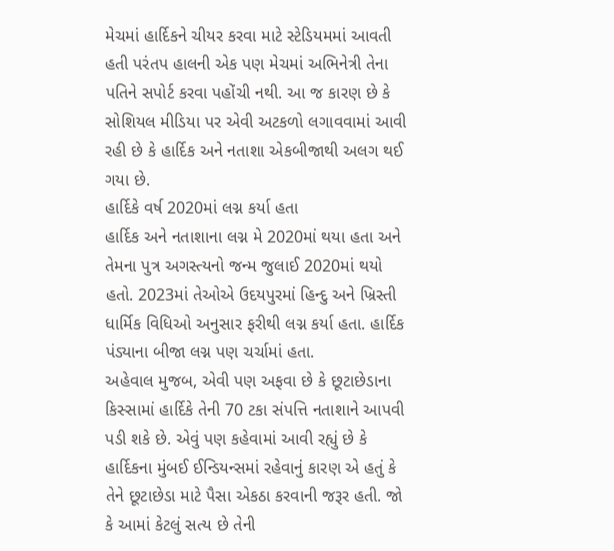મેચમાં હાર્દિકને ચીયર કરવા માટે સ્ટેડિયમમાં આવતી હતી પરંતપ હાલની એક પણ મેચમાં અભિનેત્રી તેના પતિને સપોર્ટ કરવા પહોંચી નથી. આ જ કારણ છે કે સોશિયલ મીડિયા પર એવી અટકળો લગાવવામાં આવી રહી છે કે હાર્દિક અને નતાશા એકબીજાથી અલગ થઈ ગયા છે.
હાર્દિકે વર્ષ 2020માં લગ્ન કર્યા હતા
હાર્દિક અને નતાશાના લગ્ન મે 2020માં થયા હતા અને તેમના પુત્ર અગસ્ત્યનો જન્મ જુલાઈ 2020માં થયો હતો. 2023માં તેઓએ ઉદયપુરમાં હિન્દુ અને ખ્રિસ્તી ધાર્મિક વિધિઓ અનુસાર ફરીથી લગ્ન કર્યા હતા. હાર્દિક પંડ્યાના બીજા લગ્ન પણ ચર્ચામાં હતા.
અહેવાલ મુજબ, એવી પણ અફવા છે કે છૂટાછેડાના કિસ્સામાં હાર્દિકે તેની 70 ટકા સંપત્તિ નતાશાને આપવી પડી શકે છે. એવું પણ કહેવામાં આવી રહ્યું છે કે હાર્દિકના મુંબઈ ઈન્ડિયન્સમાં રહેવાનું કારણ એ હતું કે તેને છૂટાછેડા માટે પૈસા એકઠા કરવાની જરૂર હતી. જો કે આમાં કેટલું સત્ય છે તેની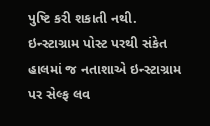પુષ્ટિ કરી શકાતી નથી.
ઇન્સ્ટાગ્રામ પોસ્ટ પરથી સંકેત
હાલમાં જ નતાશાએ ઇન્સ્ટાગ્રામ પર સેલ્ફ લવ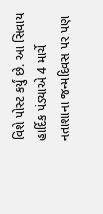વિશે પોસ્ટ કર્યું છે. આ સિવાય હાર્દિક પંડ્યાએ 4 માર્ચે નતાશાના જન્મદિવસ પર પણ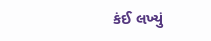કંઈ લખ્યું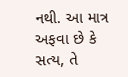નથી. આ માત્ર અફવા છે કે સત્ય, તે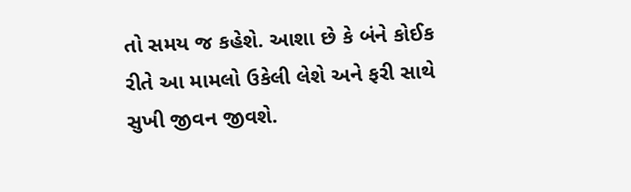તો સમય જ કહેશે. આશા છે કે બંને કોઈક રીતે આ મામલો ઉકેલી લેશે અને ફરી સાથે સુખી જીવન જીવશે.